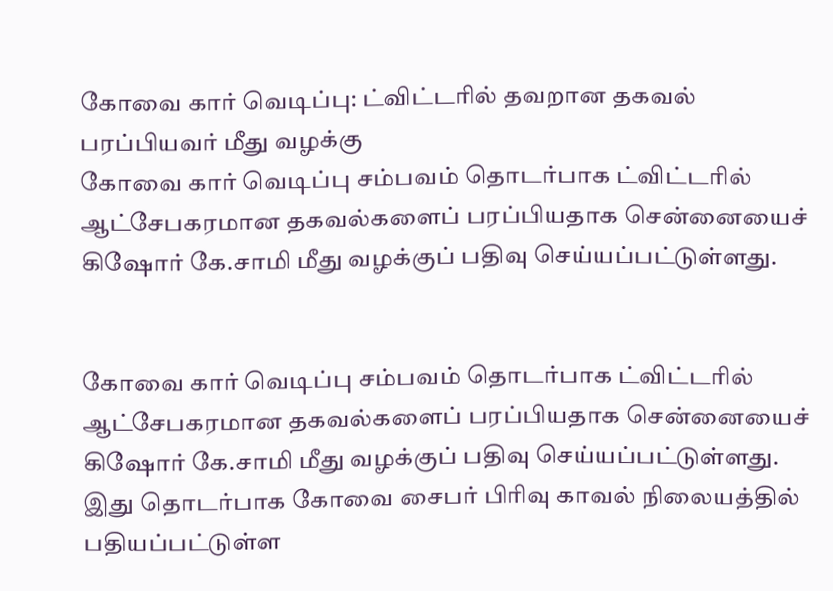கோவை கார் வெடிப்பு: ட்விட்டரில் தவறான தகவல் பரப்பியவர் மீது வழக்கு
கோவை கார் வெடிப்பு சம்பவம் தொடர்பாக ட்விட்டரில் ஆட்சேபகரமான தகவல்களைப் பரப்பியதாக சென்னையைச் கிஷோர் கே.சாமி மீது வழக்குப் பதிவு செய்யப்பட்டுள்ளது.


கோவை கார் வெடிப்பு சம்பவம் தொடர்பாக ட்விட்டரில் ஆட்சேபகரமான தகவல்களைப் பரப்பியதாக சென்னையைச் கிஷோர் கே.சாமி மீது வழக்குப் பதிவு செய்யப்பட்டுள்ளது.
இது தொடர்பாக கோவை சைபர் பிரிவு காவல் நிலையத்தில் பதியப்பட்டுள்ள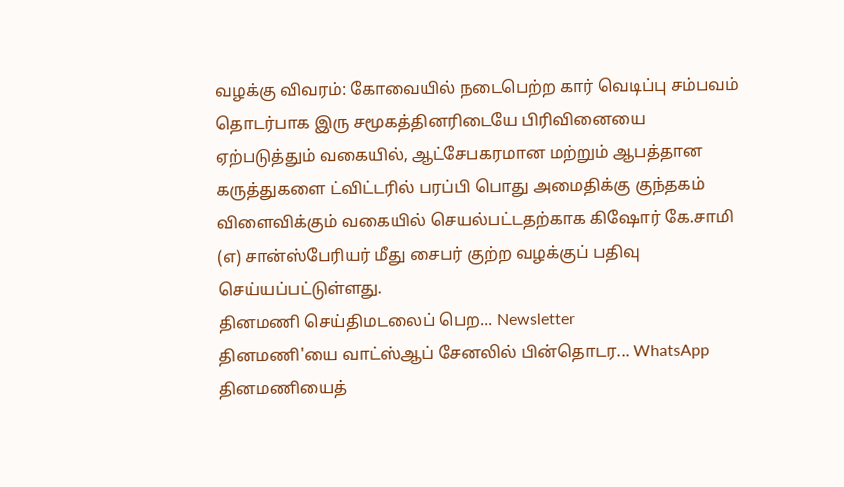வழக்கு விவரம்: கோவையில் நடைபெற்ற கார் வெடிப்பு சம்பவம் தொடர்பாக இரு சமூகத்தினரிடையே பிரிவினையை ஏற்படுத்தும் வகையில், ஆட்சேபகரமான மற்றும் ஆபத்தான கருத்துகளை ட்விட்டரில் பரப்பி பொது அமைதிக்கு குந்தகம் விளைவிக்கும் வகையில் செயல்பட்டதற்காக கிஷோர் கே.சாமி (எ) சான்ஸ்பேரியர் மீது சைபர் குற்ற வழக்குப் பதிவு செய்யப்பட்டுள்ளது.
தினமணி செய்திமடலைப் பெற... Newsletter
தினமணி'யை வாட்ஸ்ஆப் சேனலில் பின்தொடர... WhatsApp
தினமணியைத்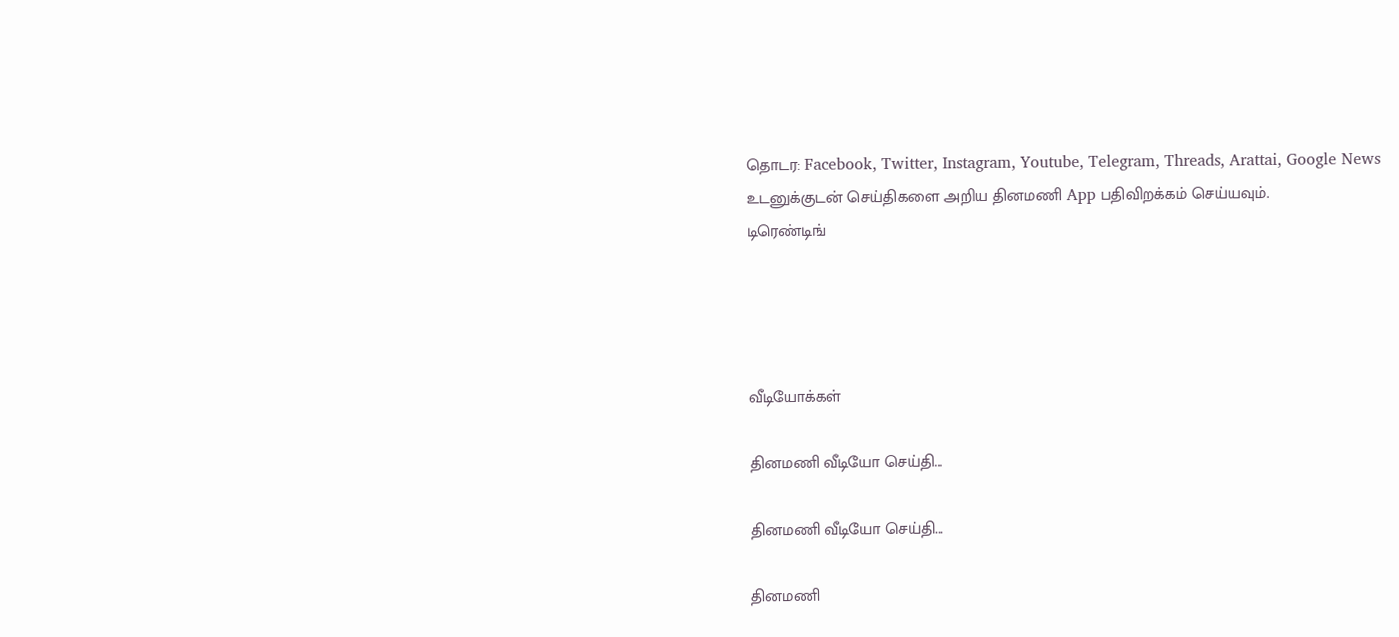தொடர: Facebook, Twitter, Instagram, Youtube, Telegram, Threads, Arattai, Google News
உடனுக்குடன் செய்திகளை அறிய தினமணி App பதிவிறக்கம் செய்யவும்.
டிரெண்டிங்




வீடியோக்கள்

தினமணி வீடியோ செய்தி...

தினமணி வீடியோ செய்தி...

தினமணி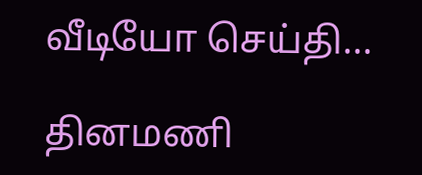வீடியோ செய்தி...

தினமணி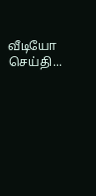வீடியோ செய்தி...